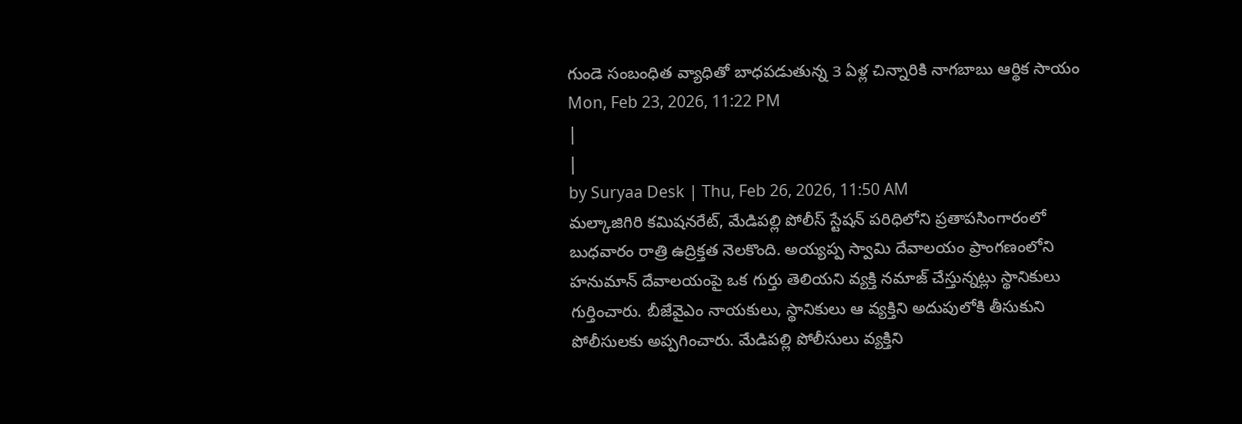గుండె సంబంధిత వ్యాధితో బాధపడుతున్న 3 ఏళ్ల చిన్నారికి నాగబాబు ఆర్థిక సాయం
Mon, Feb 23, 2026, 11:22 PM
|
|
by Suryaa Desk | Thu, Feb 26, 2026, 11:50 AM
మల్కాజిగిరి కమిషనరేట్, మేడిపల్లి పోలీస్ స్టేషన్ పరిధిలోని ప్రతాపసింగారంలో బుధవారం రాత్రి ఉద్రిక్తత నెలకొంది. అయ్యప్ప స్వామి దేవాలయం ప్రాంగణంలోని హనుమాన్ దేవాలయంపై ఒక గుర్తు తెలియని వ్యక్తి నమాజ్ చేస్తున్నట్లు స్థానికులు గుర్తించారు. బీజేవైఎం నాయకులు, స్థానికులు ఆ వ్యక్తిని అదుపులోకి తీసుకుని పోలీసులకు అప్పగించారు. మేడిపల్లి పోలీసులు వ్యక్తిని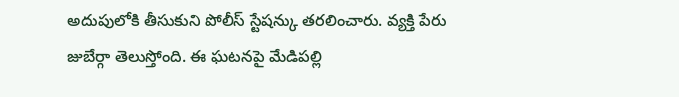అదుపులోకి తీసుకుని పోలీస్ స్టేషన్కు తరలించారు. వ్యక్తి పేరు జుబేర్గా తెలుస్తోంది. ఈ ఘటనపై మేడిపల్లి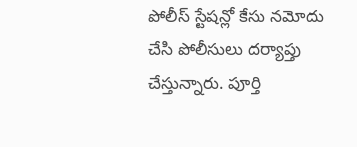పోలీస్ స్టేషన్లో కేసు నమోదు చేసి పోలీసులు దర్యాప్తు చేస్తున్నారు. పూర్తి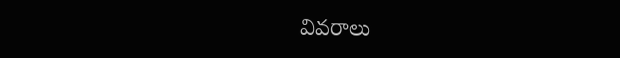వివరాలు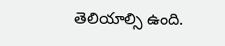తెలియాల్సి ఉంది.